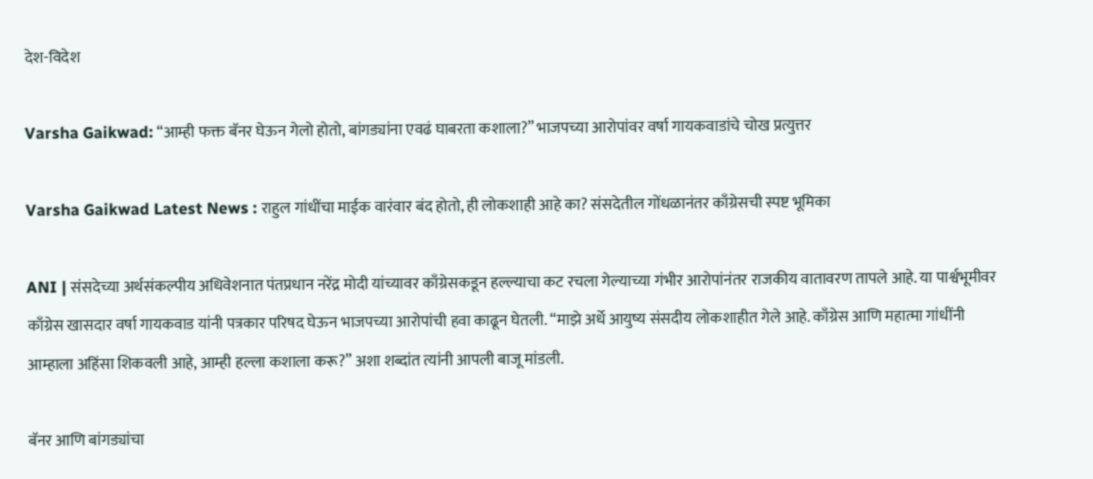देश-विदेश

Varsha Gaikwad: “आम्ही फक्त बॅनर घेऊन गेलो होतो, बांगड्यांना एवढं घाबरता कशाला?” भाजपच्या आरोपांवर वर्षा गायकवाडांचे चोख प्रत्युत्तर

Varsha Gaikwad Latest News : राहुल गांधींचा माईक वारंवार बंद होतो, ही लोकशाही आहे का? संसदेतील गोंधळानंतर काँग्रेसची स्पष्ट भूमिका

ANI | संसदेच्या अर्थसंकल्पीय अधिवेशनात पंतप्रधान नरेंद्र मोदी यांच्यावर काँग्रेसकडून हल्ल्याचा कट रचला गेल्याच्या गंभीर आरोपांनंतर राजकीय वातावरण तापले आहे. या पार्श्वभूमीवर काँग्रेस खासदार वर्षा गायकवाड यांनी पत्रकार परिषद घेऊन भाजपच्या आरोपांची हवा काढून घेतली. “माझे अर्धे आयुष्य संसदीय लोकशाहीत गेले आहे. काँग्रेस आणि महात्मा गांधींनी आम्हाला अहिंसा शिकवली आहे, आम्ही हल्ला कशाला करू?” अशा शब्दांत त्यांनी आपली बाजू मांडली.

बॅनर आणि बांगड्यांचा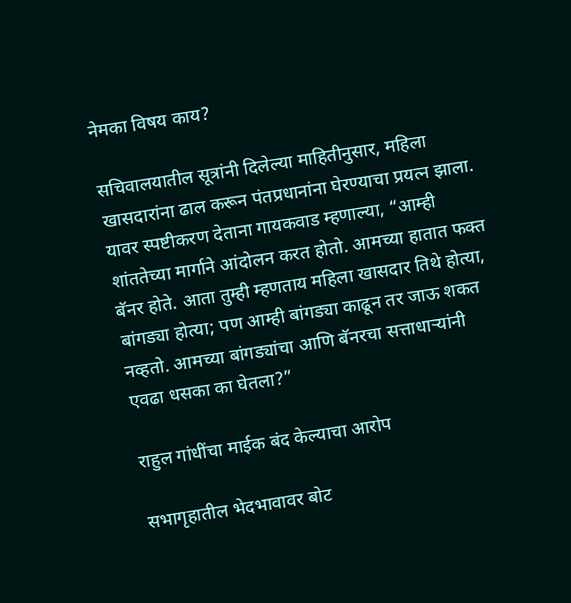नेमका विषय काय?

सचिवालयातील सूत्रांनी दिलेल्या माहितीनुसार, महिला खासदारांना ढाल करून पंतप्रधानांना घेरण्याचा प्रयत्न झाला. यावर स्पष्टीकरण देताना गायकवाड म्हणाल्या, “आम्ही शांततेच्या मार्गाने आंदोलन करत होतो. आमच्या हातात फक्त बॅनर होते. आता तुम्ही म्हणताय महिला खासदार तिथे होत्या, बांगड्या होत्या; पण आम्ही बांगड्या काढून तर जाऊ शकत नव्हतो. आमच्या बांगड्यांचा आणि बॅनरचा सत्ताधाऱ्यांनी एवढा धसका का घेतला?”

राहुल गांधींचा माईक बंद केल्याचा आरोप

सभागृहातील भेदभावावर बोट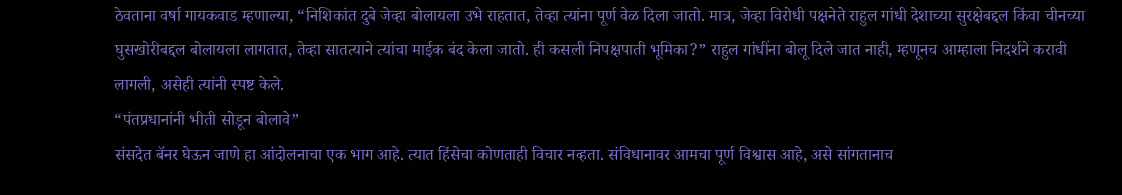ठेवताना वर्षा गायकवाड म्हणाल्या, “निशिकांत दुबे जेव्हा बोलायला उभे राहतात, तेव्हा त्यांना पूर्ण वेळ दिला जातो. मात्र, जेव्हा विरोधी पक्षनेते राहुल गांधी देशाच्या सुरक्षेबद्दल किंवा चीनच्या घुसखोरीबद्दल बोलायला लागतात, तेव्हा सातत्याने त्यांचा माईक बंद केला जातो. ही कसली निपक्षपाती भूमिका?” राहुल गांधींना बोलू दिले जात नाही, म्हणूनच आम्हाला निदर्शने करावी लागली, असेही त्यांनी स्पष्ट केले.
“पंतप्रधानांनी भीती सोडून बोलावे”
संसदेत बॅनर घेऊन जाणे हा आंदोलनाचा एक भाग आहे. त्यात हिंसेचा कोणताही विचार नव्हता. संविधानावर आमचा पूर्ण विश्वास आहे, असे सांगतानाच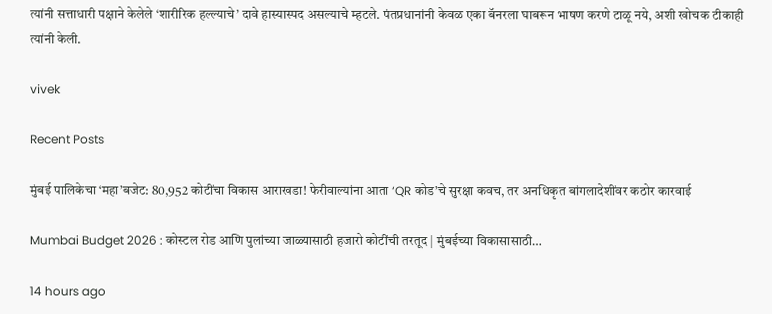त्यांनी सत्ताधारी पक्षाने केलेले ‘शारीरिक हल्ल्याचे’ दावे हास्यास्पद असल्याचे म्हटले. पंतप्रधानांनी केवळ एका बॅनरला घाबरून भाषण करणे टाळू नये, अशी खोचक टीकाही त्यांनी केली.

vivek

Recent Posts

मुंबई पालिकेचा ‘महा’बजेट: 80,952 कोटींचा विकास आराखडा! फेरीवाल्यांना आता ‘QR कोड’चे सुरक्षा कवच, तर अनधिकृत बांगलादेशींवर कठोर कारवाई

Mumbai Budget 2026 : कोस्टल रोड आणि पुलांच्या जाळ्यासाठी हजारो कोटींची तरतूद | मुंबईच्या विकासासाठी…

14 hours ago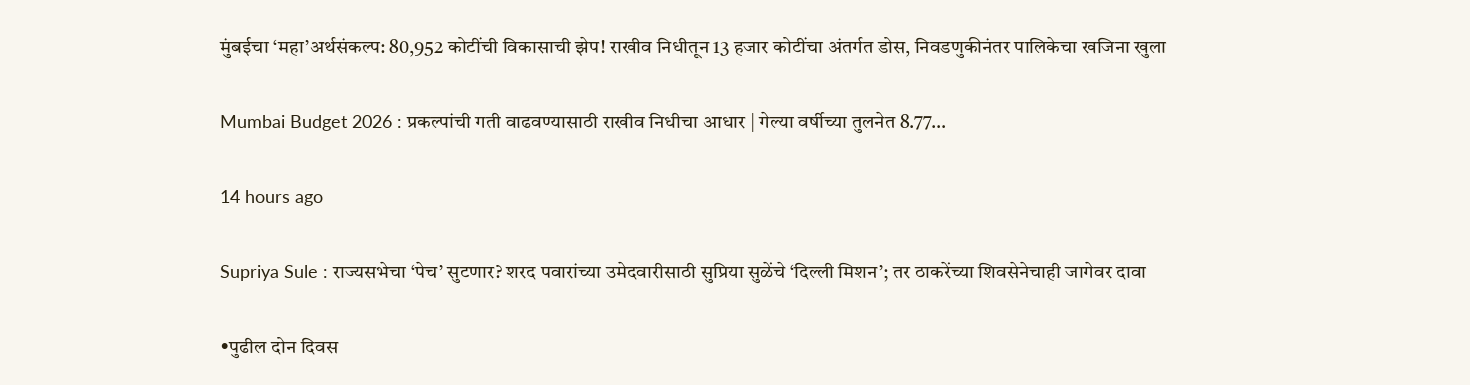मुंबईचा ‘महा’अर्थसंकल्प: 80,952 कोटींची विकासाची झेप! राखीव निधीतून 13 हजार कोटींचा अंतर्गत डोस, निवडणुकीनंतर पालिकेचा खजिना खुला

Mumbai Budget 2026 : प्रकल्पांची गती वाढवण्यासाठी राखीव निधीचा आधार | गेल्या वर्षीच्या तुलनेत 8.77…

14 hours ago

Supriya Sule : राज्यसभेचा ‘पेच’ सुटणार? शरद पवारांच्या उमेदवारीसाठी सुप्रिया सुळेंचे ‘दिल्ली मिशन’; तर ठाकरेंच्या शिवसेनेचाही जागेवर दावा

•पुढील दोन दिवस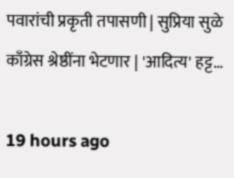पवारांची प्रकृती तपासणी | सुप्रिया सुळे काँग्रेस श्रेष्ठींना भेटणार | 'आदित्य' हट्ट…

19 hours ago